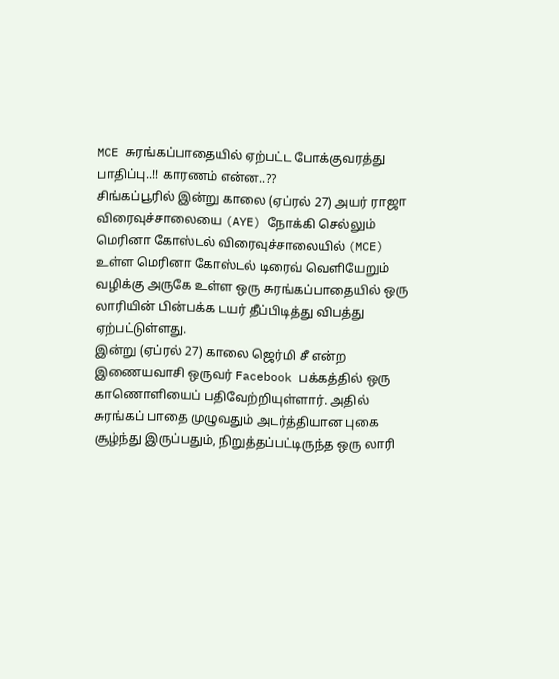MCE சுரங்கப்பாதையில் ஏற்பட்ட போக்குவரத்து பாதிப்பு..!! காரணம் என்ன..??
சிங்கப்பூரில் இன்று காலை (ஏப்ரல் 27) அயர் ராஜா விரைவுச்சாலையை (AYE) நோக்கி செல்லும் மெரினா கோஸ்டல் விரைவுச்சாலையில் (MCE) உள்ள மெரினா கோஸ்டல் டிரைவ் வெளியேறும் வழிக்கு அருகே உள்ள ஒரு சுரங்கப்பாதையில் ஒரு லாரியின் பின்பக்க டயர் தீப்பிடித்து விபத்து ஏற்பட்டுள்ளது.
இன்று (ஏப்ரல் 27) காலை ஜெர்மி சீ என்ற இணையவாசி ஒருவர் Facebook பக்கத்தில் ஒரு காணொளியைப் பதிவேற்றியுள்ளார். அதில் சுரங்கப் பாதை முழுவதும் அடர்த்தியான புகை சூழ்ந்து இருப்பதும், நிறுத்தப்பட்டிருந்த ஒரு லாரி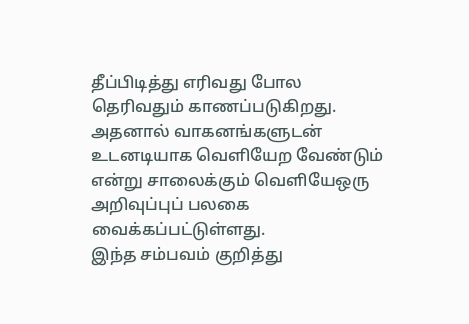தீப்பிடித்து எரிவது போல தெரிவதும் காணப்படுகிறது.
அதனால் வாகனங்களுடன் உடனடியாக வெளியேற வேண்டும் என்று சாலைக்கும் வெளியேஒரு அறிவுப்புப் பலகை வைக்கப்பட்டுள்ளது.
இந்த சம்பவம் குறித்து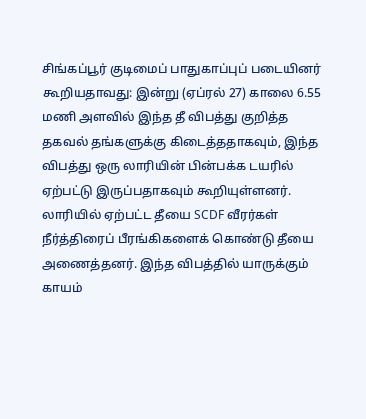சிங்கப்பூர் குடிமைப் பாதுகாப்புப் படையினர் கூறியதாவது: இன்று (ஏப்ரல் 27) காலை 6.55 மணி அளவில் இந்த தீ விபத்து குறித்த தகவல் தங்களுக்கு கிடைத்ததாகவும், இந்த விபத்து ஒரு லாரியின் பின்பக்க டயரில் ஏற்பட்டு இருப்பதாகவும் கூறியுள்ளனர்.
லாரியில் ஏற்பட்ட தீயை SCDF வீரர்கள் நீர்த்திரைப் பீரங்கிகளைக் கொண்டு தீயை அணைத்தனர். இந்த விபத்தில் யாருக்கும் காயம்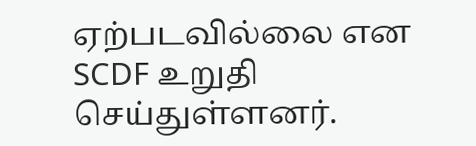ஏற்படவில்லை என SCDF உறுதி செய்துள்ளனர்.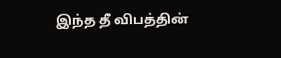இந்த தீ விபத்தின்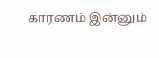காரணம் இன்னும்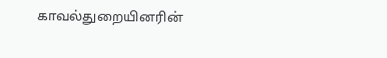காவல்துறையினரின்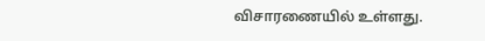விசாரணையில் உள்ளது.